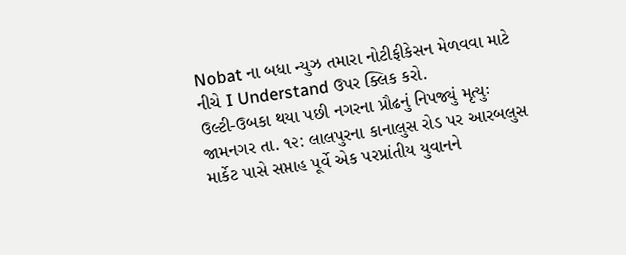Nobat ના બધા ન્યુઝ તમારા નોટીફીકેસન મેળવવા માટે નીચે I Understand ઉપર ક્લિક કરો.
ઉલ્ટી-ઉબકા થયા પછી નગરના પ્રૌઢનું નિપજ્યું મૃત્યુઃ
જામનગર તા. ૧૨: લાલપુરના કાનાલુસ રોડ પર આરબલુસ માર્કેટ પાસે સપ્તાહ પૂર્વે એક પરપ્રાંતીય યુવાનને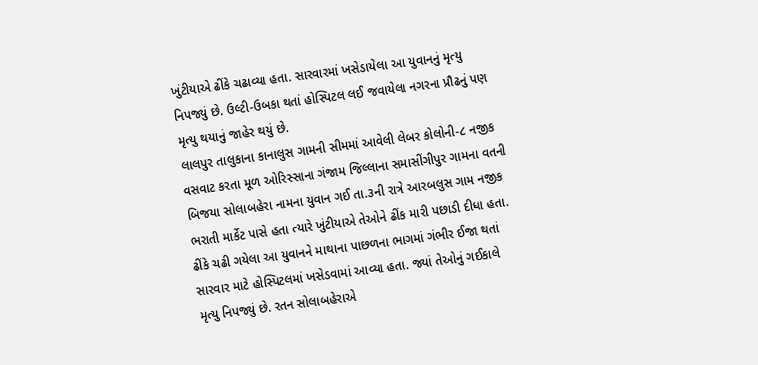ખુંટીયાએ ઢીંકે ચઢાવ્યા હતા. સારવારમાં ખસેડાયેલા આ યુવાનનું મૃત્યુ નિપજ્યું છે. ઉલ્ટી-ઉબકા થતાં હોસ્પિટલ લઈ જવાયેલા નગરના પ્રૌઢનું પણ મૃત્યુ થયાનું જાહેર થયું છે.
લાલપુર તાલુકાના કાનાલુસ ગામની સીમમાં આવેલી લેબર કોલોની-૮ નજીક વસવાટ કરતા મૂળ ઓરિસ્સાના ગંજામ જિલ્લાના સમાસીંગીપુર ગામના વતની બિજયા સોલાબહેરા નામના યુવાન ગઈ તા.૩ની રાત્રે આરબલુસ ગામ નજીક ભરાતી માર્કેટ પાસે હતા ત્યારે ખુંટીયાએ તેઓને ઢીંક મારી પછાડી દીધા હતા.
ઢીંકે ચઢી ગયેલા આ યુવાનને માથાના પાછળના ભાગમાં ગંભીર ઈજા થતાં સારવાર માટે હોસ્પિટલમાં ખસેડવામાં આવ્યા હતા. જ્યાં તેઓનું ગઈકાલે મૃત્યુ નિપજ્યું છે. રતન સોલાબહેરાએ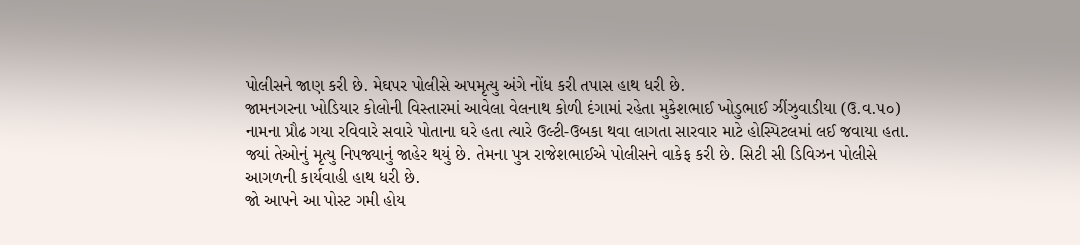પોલીસને જાણ કરી છે. મેઘપર પોલીસે અપમૃત્યુ અંગે નોંધ કરી તપાસ હાથ ધરી છે.
જામનગરના ખોડિયાર કોલોની વિસ્તારમાં આવેલા વેલનાથ કોળી દંગામાં રહેતા મુકેશભાઈ ખોડુભાઈ ઝીંઝુવાડીયા (ઉ.વ.૫૦) નામના પ્રૌઢ ગયા રવિવારે સવારે પોતાના ઘરે હતા ત્યારે ઉલ્ટી-ઉબકા થવા લાગતા સારવાર માટે હોસ્પિટલમાં લઈ જવાયા હતા. જ્યાં તેઓનું મૃત્યુ નિપજ્યાનું જાહેર થયું છે. તેમના પુત્ર રાજેશભાઈએ પોલીસને વાકેફ કરી છે. સિટી સી ડિવિઝન પોલીસે આગળની કાર્યવાહી હાથ ધરી છે.
જો આપને આ પોસ્ટ ગમી હોય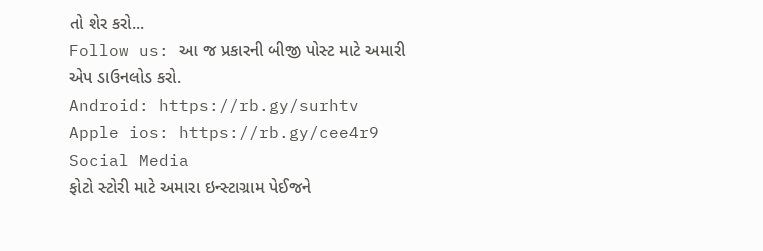તો શેર કરો...
Follow us: આ જ પ્રકારની બીજી પોસ્ટ માટે અમારી એપ ડાઉનલોડ કરો.
Android: https://rb.gy/surhtv
Apple ios: https://rb.gy/cee4r9
Social Media
ફોટો સ્ટોરી માટે અમારા ઇન્સ્ટાગ્રામ પેઈજને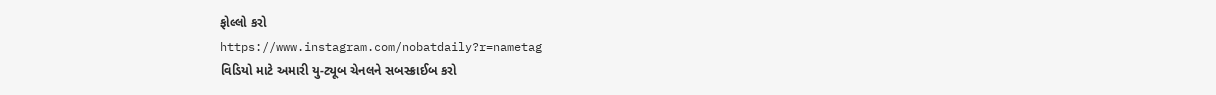ફોલ્લો કરો
https://www.instagram.com/nobatdaily?r=nametag
વિડિયો માટે અમારી યુ-ટ્યૂબ ચેનલને સબસ્ક્રાઈબ કરો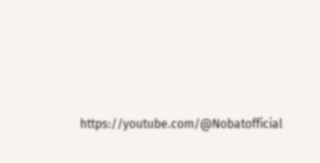https://youtube.com/@Nobatofficial